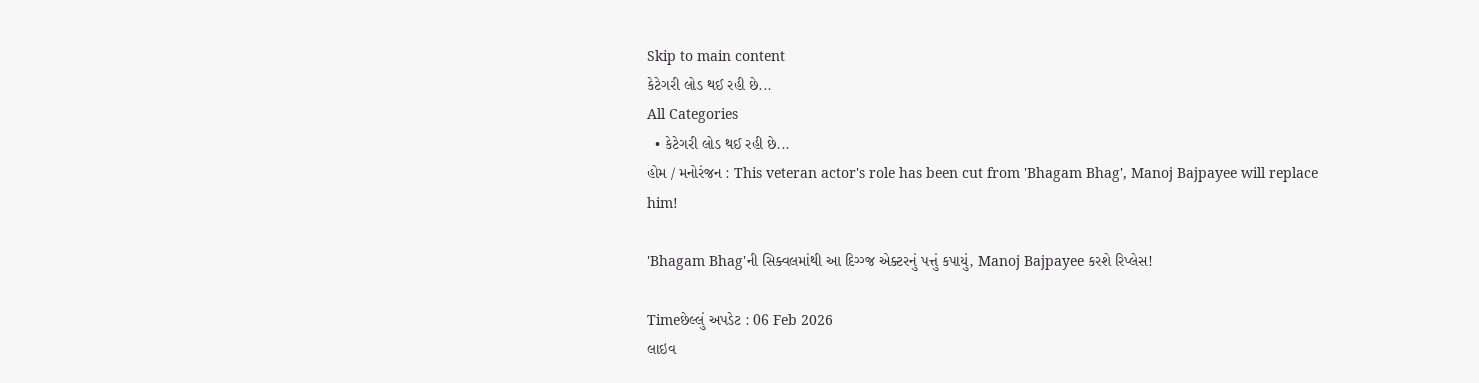Skip to main content
કેટેગરી લોડ થઈ રહી છે...
All Categories
  • કેટેગરી લોડ થઈ રહી છે...
હોમ / મનોરંજન : This veteran actor's role has been cut from 'Bhagam Bhag', Manoj Bajpayee will replace him!

'Bhagam Bhag'ની સિક્વલમાંથી આ દિગ્ગ્જ એક્ટરનું પત્તું કપાયું, Manoj Bajpayee કરશે રિપ્લેસ!

Timeછેલ્લું અપડેટ : 06 Feb 2026
લાઇવ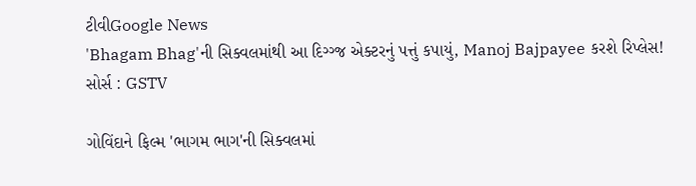ટીવીGoogle News
'Bhagam Bhag'ની સિક્વલમાંથી આ દિગ્ગ્જ એક્ટરનું પત્તું કપાયું, Manoj Bajpayee કરશે રિપ્લેસ!
સોર્સ : GSTV

ગોવિંદાને ફિલ્મ 'ભાગમ ભાગ'ની સિક્વલમાં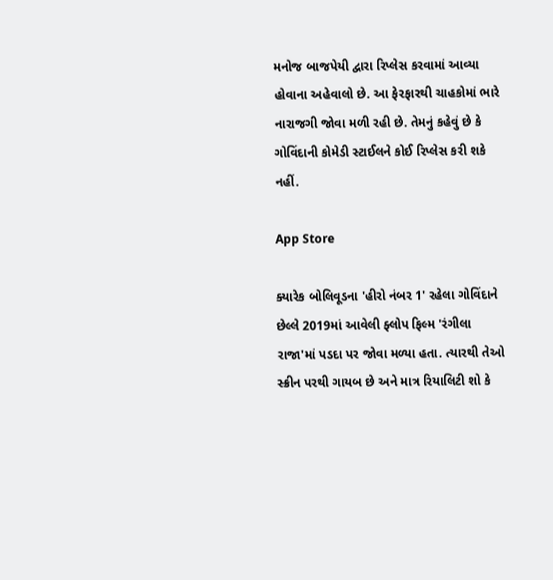મનોજ બાજપેયી દ્વારા રિપ્લેસ કરવામાં આવ્યા હોવાના અહેવાલો છે. આ ફેરફારથી ચાહકોમાં ભારે નારાજગી જોવા મળી રહી છે. તેમનું કહેવું છે કે ગોવિંદાની કોમેડી સ્ટાઈલને કોઈ રિપ્લેસ કરી શકે નહીં.

App Store

ક્યારેક બોલિવૂડના 'હીરો નંબર 1' રહેલા ગોવિંદાને છેલ્લે 2019માં આવેલી ફ્લોપ ફિલ્મ 'રંગીલા રાજા'માં પડદા પર જોવા મળ્યા હતા. ત્યારથી તેઓ સ્ક્રીન પરથી ગાયબ છે અને માત્ર રિયાલિટી શો કે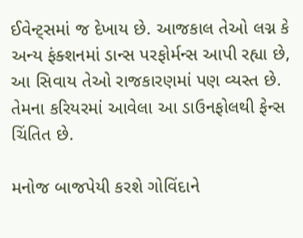ઈવેન્ટ્સમાં જ દેખાય છે. આજકાલ તેઓ લગ્ન કે અન્ય ફંક્શનમાં ડાન્સ પરફોર્મન્સ આપી રહ્યા છે, આ સિવાય તેઓ રાજકારણમાં પણ વ્યસ્ત છે. તેમના કરિયરમાં આવેલા આ ડાઉનફોલથી ફેન્સ ચિંતિત છે.

મનોજ બાજપેયી કરશે ગોવિંદાને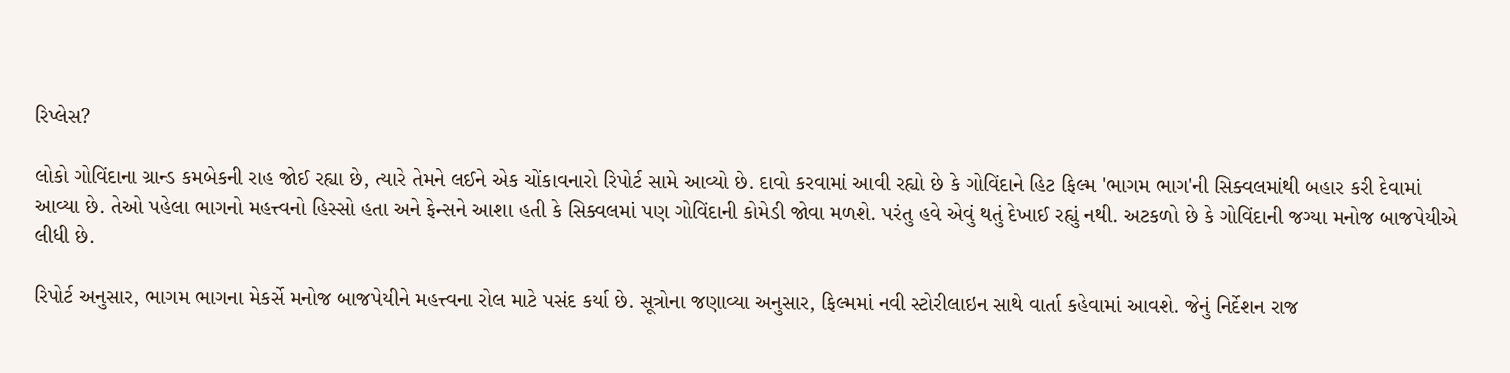રિપ્લેસ?

લોકો ગોવિંદાના ગ્રાન્ડ કમબેકની રાહ જોઈ રહ્યા છે, ત્યારે તેમને લઈને એક ચોંકાવનારો રિપોર્ટ સામે આવ્યો છે. દાવો કરવામાં આવી રહ્યો છે કે ગોવિંદાને હિટ ફિલ્મ 'ભાગમ ભાગ'ની સિક્વલમાંથી બહાર કરી દેવામાં આવ્યા છે. તેઓ પહેલા ભાગનો મહત્ત્વનો હિસ્સો હતા અને ફેન્સને આશા હતી કે સિક્વલમાં પણ ગોવિંદાની કોમેડી જોવા મળશે. પરંતુ હવે એવું થતું દેખાઈ રહ્યું નથી. અટકળો છે કે ગોવિંદાની જગ્યા મનોજ બાજપેયીએ લીધી છે.

રિપોર્ટ અનુસાર, ભાગમ ભાગના મેકર્સે મનોજ બાજપેયીને મહત્ત્વના રોલ માટે પસંદ કર્યા છે. સૂત્રોના જણાવ્યા અનુસાર, ફિલ્મમાં નવી સ્ટોરીલાઇન સાથે વાર્તા કહેવામાં આવશે. જેનું નિર્દેશન રાજ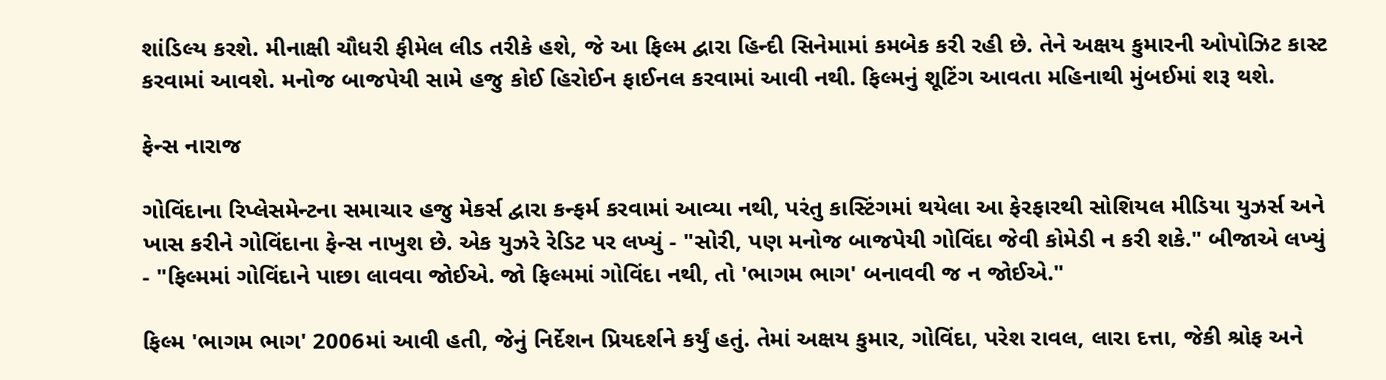શાંડિલ્ય કરશે. મીનાક્ષી ચૌધરી ફીમેલ લીડ તરીકે હશે, જે આ ફિલ્મ દ્વારા હિન્દી સિનેમામાં કમબેક કરી રહી છે. તેને અક્ષય કુમારની ઓપોઝિટ કાસ્ટ કરવામાં આવશે. મનોજ બાજપેયી સામે હજુ કોઈ હિરોઈન ફાઈનલ કરવામાં આવી નથી. ફિલ્મનું શૂટિંગ આવતા મહિનાથી મુંબઈમાં શરૂ થશે.

ફેન્સ નારાજ

ગોવિંદાના રિપ્લેસમેન્ટના સમાચાર હજુ મેકર્સ દ્વારા કન્ફર્મ કરવામાં આવ્યા નથી, પરંતુ કાસ્ટિંગમાં થયેલા આ ફેરફારથી સોશિયલ મીડિયા યુઝર્સ અને ખાસ કરીને ગોવિંદાના ફેન્સ નાખુશ છે. એક યુઝરે રેડિટ પર લખ્યું - "સોરી, પણ મનોજ બાજપેયી ગોવિંદા જેવી કોમેડી ન કરી શકે." બીજાએ લખ્યું - "ફિલ્મમાં ગોવિંદાને પાછા લાવવા જોઈએ. જો ફિલ્મમાં ગોવિંદા નથી, તો 'ભાગમ ભાગ' બનાવવી જ ન જોઈએ."

ફિલ્મ 'ભાગમ ભાગ' 2006માં આવી હતી, જેનું નિર્દેશન પ્રિયદર્શને કર્યું હતું. તેમાં અક્ષય કુમાર, ગોવિંદા, પરેશ રાવલ, લારા દત્તા, જેકી શ્રોફ અને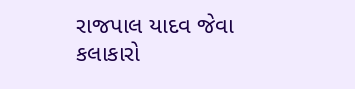રાજપાલ યાદવ જેવા કલાકારો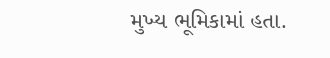મુખ્ય ભૂમિકામાં હતા.